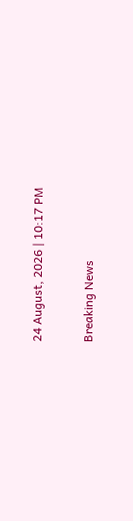24 August, 2026 | 10:17 PM

Breaking News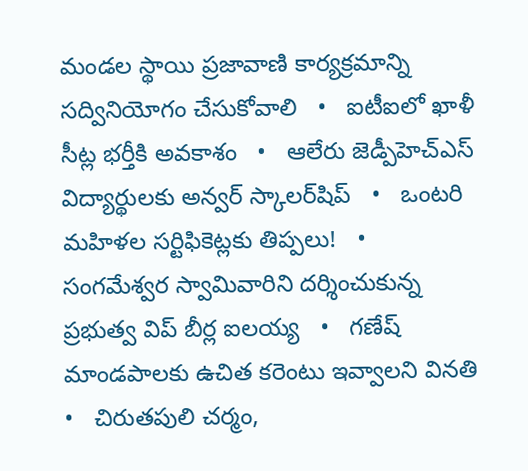మండల స్థాయి ప్రజావాణి కార్యక్రమాన్ని సద్వినియోగం చేసుకోవాలి   •   ఐటీఐలో ఖాళీ సీట్ల భర్తీకి అవకాశం   •   ఆలేరు జెడ్పీహెచ్‌ఎస్‌ విద్యార్థులకు అన్వర్ స్కాలర్‌షిప్   •   ఒంటరి మహిళల సర్టిఫికెట్లకు తిప్పలు!   •   సంగమేశ్వర స్వామివారిని దర్శించుకున్న ప్రభుత్వ విప్ బీర్ల ఐలయ్య   •   గణేష్ మాండపాలకు ఉచిత కరెంటు ఇవ్వాలని వినతి   •   చిరుతపులి చర్మం,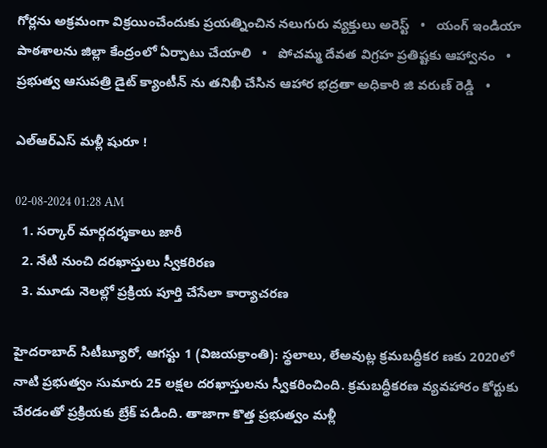గోర్లను అక్రమంగా విక్రయించేందుకు ప్రయత్నించిన నలుగురు వ్యక్తులు అరెస్ట్   •   యంగ్ ఇండియా పాఠశాలను జిల్లా కేంద్రంలో ఏర్పాటు చేయాలి   •   పోచమ్మ దేవత విగ్రహ ప్రతిష్టకు ఆహ్వానం   •   ప్రభుత్వ ఆసుపత్రి డైట్ క్యాంటీన్ ను తనిఖీ చేసిన ఆహార భద్రతా అధికారి జి వరుణ్ రెడ్డి   •

ఎల్‌ఆర్‌ఎస్ మళ్లీ షురూ !

02-08-2024 01:28 AM
  1. సర్కార్ మార్గదర్శకాలు జారీ
  2. నేటి నుంచి దరఖాస్తులు స్వీకరిరణ
  3. మూడు నెలల్లో ప్రక్రియ పూర్తి చేసేలా కార్యాచరణ

హైదరాబాద్ సిటీబ్యూరో, ఆగస్టు 1 (విజయక్రాంతి): స్థలాలు, లేఅవుట్ల క్రమబద్ధీకర ణకు 2020లో నాటి ప్రభుత్వం సుమారు 25 లక్షల దరఖాస్తులను స్వీకరించింది. క్రమబద్ధీకరణ వ్యవహారం కోర్టుకు చేరడంతో ప్రక్రియకు బ్రేక్ పడింది. తాజాగా కొత్త ప్రభుత్వం మళ్లీ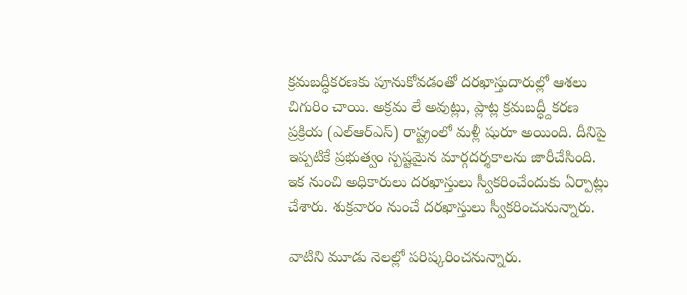క్రమబద్ధీకరణకు పూనుకోవడంతో దరఖాస్తుదారుల్లో ఆశలు చిగురిం చాయి. అక్రమ లే అవుట్లు, ప్లాట్ల క్రమబద్ధ్దీకరణ ప్రక్రియ (ఎల్‌ఆర్‌ఎస్) రాష్ట్రంలో మళ్లీ షురూ అయింది. దీనిపై ఇప్పటికే ప్రభుత్వం స్పష్టమైన మార్గదర్శకాలను జారీచేసింది. ఇక నుంచి అధికారులు దరఖాస్తులు స్వీకరించేందుకు ఏర్పాట్లు చేశారు. శుక్రవారం నుంచే దరఖాస్తులు స్వీకరించునున్నారు.

వాటిని మూడు నెలల్లో పరిష్కరించనున్నారు.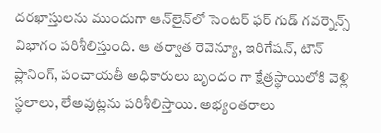దరఖాస్తులను ముందుగా ఆన్‌లైన్‌లో సెంటర్ ఫర్ గుడ్ గవర్నెన్స్ విభాగం పరిశీలిస్తుంది. ఆ తర్వాత రెవెన్యూ, ఇరిగేషన్, టౌన్ ప్లానింగ్, పంచాయతీ అధికారులు బృందం గా క్షేత్రస్థాయిలోకి వెళ్లి స్థలాలు, లేఅవుట్లను పరిశీలిస్తాయి. అభ్యంతరాలు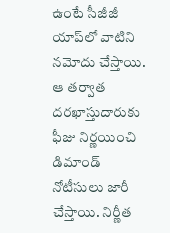ఉంటే సీజీజీ యాప్‌లో వాటిని నమోదు చేస్తాయి. ఆ తర్వాత దరఖాస్తుదారుకు ఫీజు నిర్ణయించి డిమాండ్ నోటీసులు జారీ చేస్తాయి. నిర్ణీత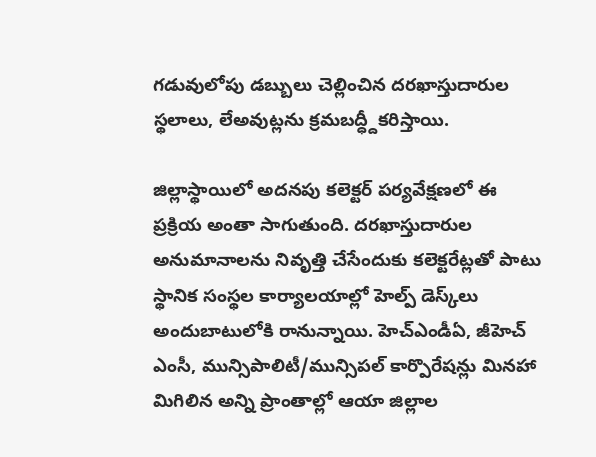గడువులోపు డబ్బులు చెల్లించిన దరఖాస్తుదారుల స్థలాలు, లేఅవుట్లను క్రమబద్ధ్దీకరిస్తాయి.

జిల్లాస్థాయిలో అదనపు కలెక్టర్ పర్యవేక్షణలో ఈ ప్రక్రియ అంతా సాగుతుంది. దరఖాస్తుదారుల అనుమానాలను నివృత్తి చేసేందుకు కలెక్టరేట్లతో పాటు స్థానిక సంస్థల కార్యాలయాల్లో హెల్ప్ డెస్క్‌లు అందుబాటులోకి రానున్నాయి. హెచ్‌ఎండీఏ, జీహెచ్ ఎంసీ, మున్సిపాలిటీ/మున్సిపల్ కార్పొరేషన్లు మినహా మిగిలిన అన్ని ప్రాంతాల్లో ఆయా జిల్లాల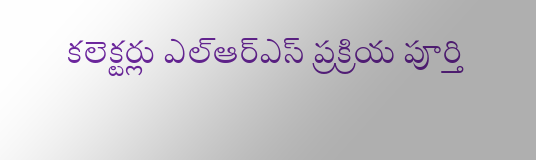కలెక్టర్లు ఎల్‌ఆర్‌ఎస్ ప్రక్రియ పూర్తి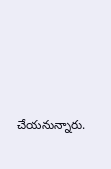చేయనున్నారు.